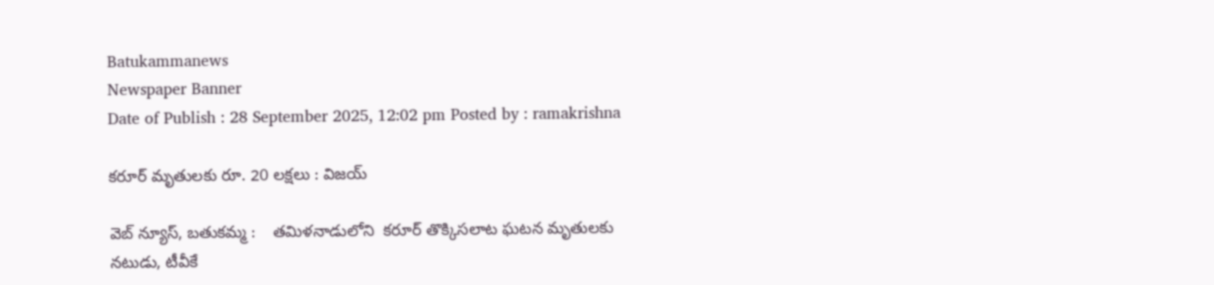Batukammanews
Newspaper Banner
Date of Publish : 28 September 2025, 12:02 pm Posted by : ramakrishna

కరూర్ మృతులకు రూ. 20 లక్షలు : విజయ్

వెబ్ న్యూస్, బతుకమ్మ :    తమిళనాడులోని  కరూర్ తొక్కిసలాట ఘటన మృతులకు నటుడు, టీవీకే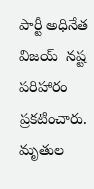పార్టీ అధినేత విజయ్  నష్ట పరిహారం ప్రకటించారు.  మృతుల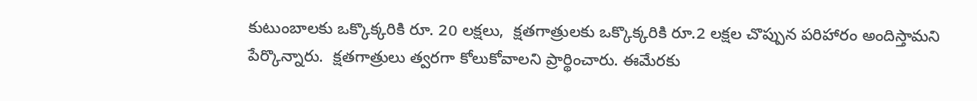కుటుంబాలకు ఒక్కొక్కరికి రూ. 20 లక్షలు,  క్షతగాత్రులకు ఒక్కొక్కరికి రూ.2 లక్షల చొప్పున పరిహారం అందిస్తామని పేర్కొన్నారు.  క్షతగాత్రులు త్వరగా కోలుకోవాలని ప్రార్థించారు. ఈమేరకు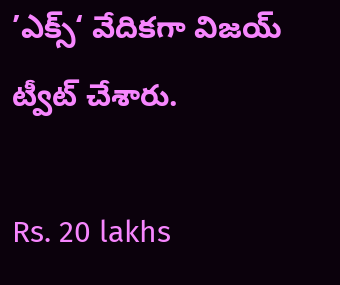’ఎక్స్‘ వేదికగా విజయ్ ట్వీట్ చేశారు.

Rs. 20 lakhs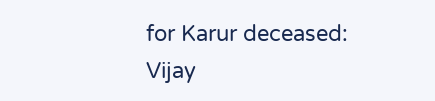for Karur deceased: Vijay